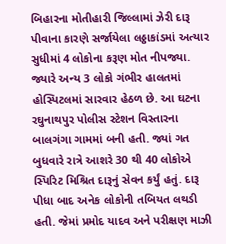બિહારના મોતીહારી જિલ્લામાં ઝેરી દારૂ પીવાના કારણે સર્જાયેલા લઠ્ઠાકાંડમાં અત્યાર સુધીમાં 4 લોકોના કરૂણ મોત નીપજ્યા. જ્યારે અન્ય 3 લોકો ગંભીર હાલતમાં હોસ્પિટલમાં સારવાર હેઠળ છે. આ ઘટના રઘુનાથપુર પોલીસ સ્ટેશન વિસ્તારના બાલગંગા ગામમાં બની હતી. જ્યાં ગત બુધવારે રાત્રે આશરે 30 થી 40 લોકોએ સ્પિરિટ મિશ્રિત દારૂનું સેવન કર્યું હતું. દારૂ પીધા બાદ અનેક લોકોની તબિયત લથડી હતી. જેમાં પ્રમોદ યાદવ અને પરીક્ષણ માઝી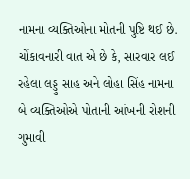નામના વ્યક્તિઓના મોતની પુષ્ટિ થઈ છે. ચોંકાવનારી વાત એ છે કે, સારવાર લઈ રહેલા લડ્ડુ સાહ અને લોહા સિંહ નામના બે વ્યક્તિઓએ પોતાની આંખની રોશની ગુમાવી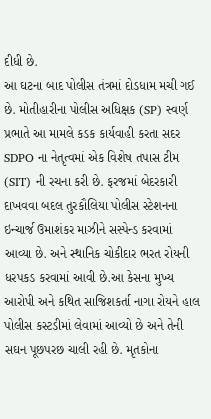દીધી છે.
આ ઘટના બાદ પોલીસ તંત્રમાં દોડધામ મચી ગઈ છે. મોતીહારીના પોલીસ અધિક્ષક (SP) સ્વર્ણ પ્રભાતે આ મામલે કડક કાર્યવાહી કરતા સદર SDPO ના નેતૃત્વમાં એક વિશેષ તપાસ ટીમ (SIT) ની રચના કરી છે. ફરજમાં બેદરકારી દાખવવા બદલ તુરકૌલિયા પોલીસ સ્ટેશનના ઇન્ચાર્જ ઉમાશંકર માઝીને સસ્પેન્ડ કરવામાં આવ્યા છે. અને સ્થાનિક ચોકીદાર ભરત રોયની ધરપકડ કરવામાં આવી છે.આ કેસના મુખ્ય આરોપી અને કથિત સાજિશકર્તા નાગા રોયને હાલ પોલીસ કસ્ટડીમાં લેવામાં આવ્યો છે અને તેની સઘન પૂછપરછ ચાલી રહી છે. મૃતકોના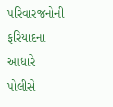પરિવારજનોની ફરિયાદના આધારે પોલીસે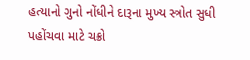હત્યાનો ગુનો નોંધીને દારૂના મુખ્ય સ્ત્રોત સુધી પહોંચવા માટે ચક્રો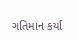ગતિમાન કર્યા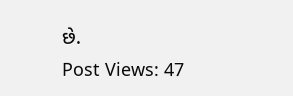છે.
Post Views: 47